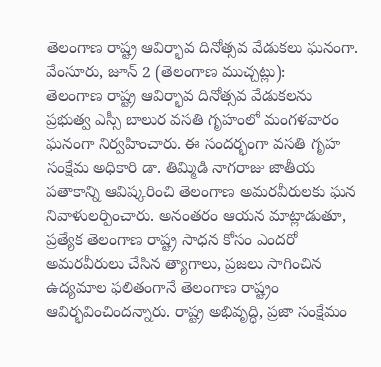తెలంగాణ రాష్ట్ర ఆవిర్భావ దినోత్సవ వేడుకలు ఘనంగా.
వేంసూరు, జూన్ 2 (తెలంగాణ ముచ్చట్లు):
తెలంగాణ రాష్ట్ర ఆవిర్భావ దినోత్సవ వేడుకలను ప్రభుత్వ ఎస్సీ బాలుర వసతి గృహంలో మంగళవారం ఘనంగా నిర్వహించారు. ఈ సందర్భంగా వసతి గృహ సంక్షేమ అధికారి డా. తిమ్మిడి నాగరాజు జాతీయ పతాకాన్ని ఆవిష్కరించి తెలంగాణ అమరవీరులకు ఘన నివాళులర్పించారు. అనంతరం ఆయన మాట్లాడుతూ, ప్రత్యేక తెలంగాణ రాష్ట్ర సాధన కోసం ఎందరో అమరవీరులు చేసిన త్యాగాలు, ప్రజలు సాగించిన ఉద్యమాల ఫలితంగానే తెలంగాణ రాష్ట్రం ఆవిర్భవించిందన్నారు. రాష్ట్ర అభివృద్ధి, ప్రజా సంక్షేమం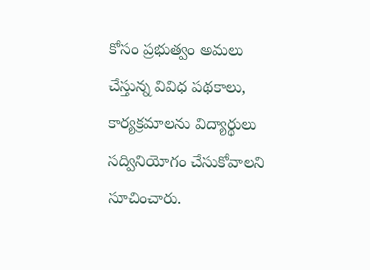కోసం ప్రభుత్వం అమలు చేస్తున్న వివిధ పథకాలు, కార్యక్రమాలను విద్యార్థులు సద్వినియోగం చేసుకోవాలని సూచించారు.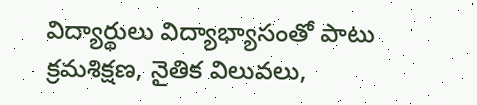విద్యార్థులు విద్యాభ్యాసంతో పాటు క్రమశిక్షణ, నైతిక విలువలు,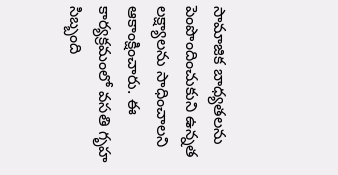సామాజిక బాధ్యతలను పెంపొందించుకుని ఉన్నత లక్ష్యాలను సాధించాలని ఆకాంక్షించారు. ఈ కార్యక్రమంలో వసతి గృహ సిబ్బంది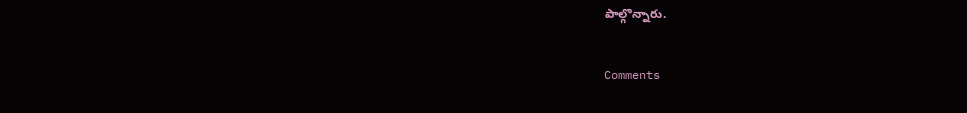పాల్గొన్నారు.


Comments